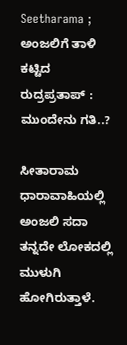Seetharama ; ಅಂಜಲಿಗೆ ತಾಳಿ ಕಟ್ಟಿದ ರುದ್ರಪ್ರತಾಪ್ : ಮುಂದೇನು ಗತಿ..?

ಸೀತಾರಾಮ ಧಾರಾವಾಹಿಯಲ್ಲಿ ಅಂಜಲಿ ಸದಾ ತನ್ನದೇ ಲೋಕದಲ್ಲಿ ಮುಳುಗಿ ಹೋಗಿರುತ್ತಾಳೆ.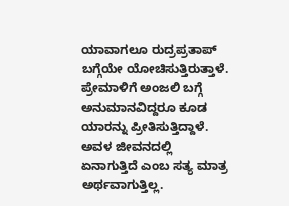ಯಾವಾಗಲೂ ರುದ್ರಪ್ರತಾಪ್ ಬಗ್ಗೆಯೇ ಯೋಚಿಸುತ್ತಿರುತ್ತಾಳೆ. ಪ್ರೇಮಾಳಿಗೆ ಅಂಜಲಿ ಬಗ್ಗೆ ಅನುಮಾನವಿದ್ದರೂ ಕೂಡ ಯಾರನ್ನು ಪ್ರೀತಿಸುತ್ತಿದ್ದಾಳೆ. ಅವಳ ಜೀವನದಲ್ಲಿ ಏನಾಗುತ್ತಿದೆ ಎಂಬ ಸತ್ಯ ಮಾತ್ರ ಅರ್ಥವಾಗುತ್ತಿಲ್ಲ.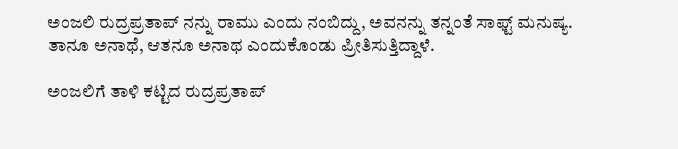ಅಂಜಲಿ ರುದ್ರಪ್ರತಾಪ್ ನನ್ನು ರಾಮು ಎಂದು ನಂಬಿದ್ದು, ಅವನನ್ನು ತನ್ನಂತೆ ಸಾಫ್ಟ್ ಮನುಷ್ಯ. ತಾನೂ ಅನಾಥೆ, ಆತನೂ ಅನಾಥ ಎಂದುಕೊಂಡು ಪ್ರೀತಿಸುತ್ತಿದ್ದಾಳೆ.

ಅಂಜಲಿಗೆ ತಾಳಿ ಕಟ್ಟಿದ ರುದ್ರಪ್ರತಾಪ್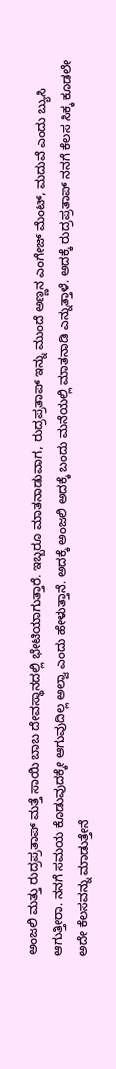ಅಂಜಲಿ ಮತ್ತು ರುದ್ರಪ್ರತಾಪ್ ಮತ್ತೆ ಸಾಯಿ ಬಾಬ ದೇವಸ್ಥಾನದಲ್ಲಿ ಭೇಟಿಯಾಗುತ್ತಾರೆ. ಇಬ್ಬರೂ ಮಾತನಾಡುವಾಗ, ರುದ್ರಪ್ರತಾಪ್ ಇನ್ನು ಮುಂದೆ ಅಣ್ಣನ ಎಂಗೇಜ್ ಮೆಂಟ್, ಮದುವೆ ಎಂದು ಬ್ಯುಸಿ ಆಗುತ್ತೀರಾ. ನನಗೆ ಸಮಯ ಕೊಡುವುದಕ್ಕೇ ಆಗುವುದಿಲ್ಲ ಅಲ್ವಾ ಎಂದು ಹೇಳುತ್ತಾನೆ. ಅದಕ್ಕೆ ಅಂಜಲಿ ಅದಕ್ಕೆ ಬಂದು ಮನೆಯಲ್ಲಿ ಮಾತನಾಡಿ ಎನ್ನುತ್ತಾಳೆ. ಅದಕ್ಕೆ ರುದ್ರಪ್ರತಾಪ್ ನನಗೆ ಕೆಲಸ ಸಿಕ್ಕ ಕೂಡಲೇ ಅದೇ ಕೆಲಸವನ್ನು ಮಾಡುತ್ತೇನೆ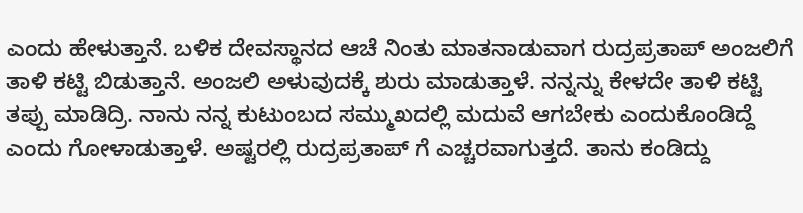ಎಂದು ಹೇಳುತ್ತಾನೆ. ಬಳಿಕ ದೇವಸ್ಥಾನದ ಆಚೆ ನಿಂತು ಮಾತನಾಡುವಾಗ ರುದ್ರಪ್ರತಾಪ್ ಅಂಜಲಿಗೆ ತಾಳಿ ಕಟ್ಟಿ ಬಿಡುತ್ತಾನೆ. ಅಂಜಲಿ ಅಳುವುದಕ್ಕೆ ಶುರು ಮಾಡುತ್ತಾಳೆ. ನನ್ನನ್ನು ಕೇಳದೇ ತಾಳಿ ಕಟ್ಟಿ ತಪ್ಪು ಮಾಡಿದ್ರಿ. ನಾನು ನನ್ನ ಕುಟುಂಬದ ಸಮ್ಮುಖದಲ್ಲಿ ಮದುವೆ ಆಗಬೇಕು ಎಂದುಕೊಂಡಿದ್ದೆ ಎಂದು ಗೋಳಾಡುತ್ತಾಳೆ. ಅಷ್ಟರಲ್ಲಿ ರುದ್ರಪ್ರತಾಪ್ ಗೆ ಎಚ್ಚರವಾಗುತ್ತದೆ. ತಾನು ಕಂಡಿದ್ದು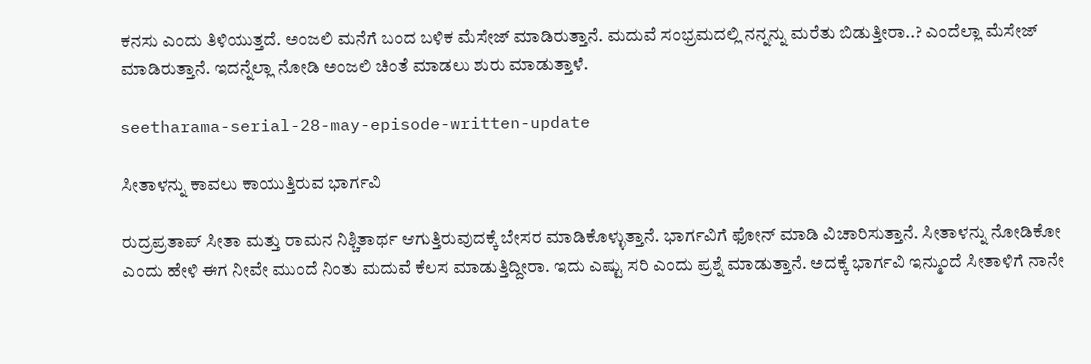ಕನಸು ಎಂದು ತಿಳಿಯುತ್ತದೆ. ಅಂಜಲಿ ಮನೆಗೆ ಬಂದ ಬಳಿಕ ಮೆಸೇಜ್ ಮಾಡಿರುತ್ತಾನೆ. ಮದುವೆ ಸಂಭ್ರಮದಲ್ಲಿ ನನ್ನನ್ನು ಮರೆತು ಬಿಡುತ್ತೀರಾ..? ಎಂದೆಲ್ಲಾ ಮೆಸೇಜ್ ಮಾಡಿರುತ್ತಾನೆ. ಇದನ್ನೆಲ್ಲಾ ನೋಡಿ ಅಂಜಲಿ ಚಿಂತೆ ಮಾಡಲು ಶುರು ಮಾಡುತ್ತಾಳೆ.

seetharama-serial-28-may-episode-written-update

ಸೀತಾಳನ್ನು ಕಾವಲು ಕಾಯುತ್ತಿರುವ ಭಾರ್ಗವಿ

ರುದ್ರಪ್ರತಾಪ್ ಸೀತಾ ಮತ್ತು ರಾಮನ ನಿಶ್ಚಿತಾರ್ಥ ಆಗುತ್ತಿರುವುದಕ್ಕೆ ಬೇಸರ ಮಾಡಿಕೊಳ್ಳುತ್ತಾನೆ. ಭಾರ್ಗವಿಗೆ ಫೋನ್ ಮಾಡಿ ವಿಚಾರಿಸುತ್ತಾನೆ. ಸೀತಾಳನ್ನು ನೋಡಿಕೋ ಎಂದು ಹೇಳಿ ಈಗ ನೀವೇ ಮುಂದೆ ನಿಂತು ಮದುವೆ ಕೆಲಸ ಮಾಡುತ್ತಿದ್ದೀರಾ. ಇದು ಎಷ್ಟು ಸರಿ ಎಂದು ಪ್ರಶ್ನೆ ಮಾಡುತ್ತಾನೆ. ಅದಕ್ಕೆ ಭಾರ್ಗವಿ ಇನ್ಮುಂದೆ ಸೀತಾಳಿಗೆ ನಾನೇ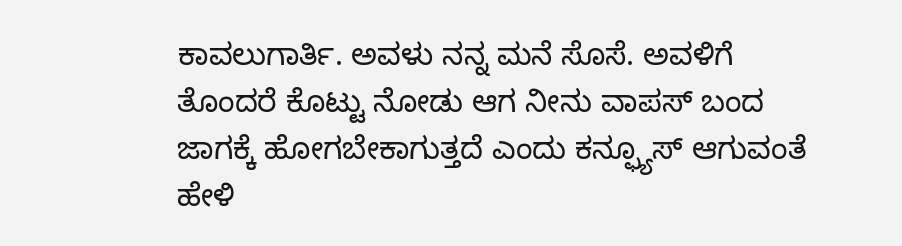ಕಾವಲುಗಾರ್ತಿ. ಅವಳು ನನ್ನ ಮನೆ ಸೊಸೆ. ಅವಳಿಗೆ ತೊಂದರೆ ಕೊಟ್ಟು ನೋಡು ಆಗ ನೀನು ವಾಪಸ್ ಬಂದ ಜಾಗಕ್ಕೆ ಹೋಗಬೇಕಾಗುತ್ತದೆ ಎಂದು ಕನ್ಫ್ಯೂಸ್ ಆಗುವಂತೆ ಹೇಳಿ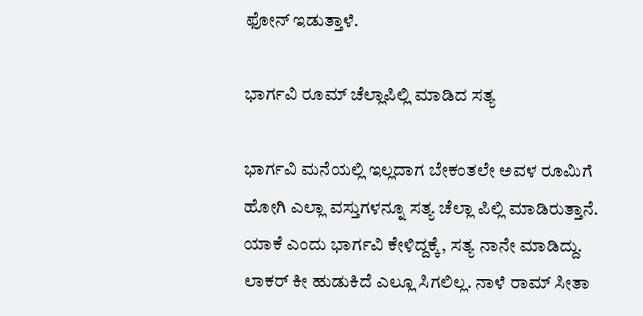ಫೋನ್ ಇಡುತ್ತಾಳೆ.

ಭಾರ್ಗವಿ ರೂಮ್ ಚೆಲ್ಲಾಪಿಲ್ಲಿ ಮಾಡಿದ ಸತ್ಯ

ಭಾರ್ಗವಿ ಮನೆಯಲ್ಲಿ ಇಲ್ಲದಾಗ ಬೇಕಂತಲೇ ಅವಳ ರೂಮಿಗೆ ಹೋಗಿ ಎಲ್ಲಾ ವಸ್ತುಗಳನ್ನೂ ಸತ್ಯ ಚೆಲ್ಲಾ ಪಿಲ್ಲಿ ಮಾಡಿರುತ್ತಾನೆ. ಯಾಕೆ ಎಂದು ಭಾರ್ಗವಿ ಕೇಳಿದ್ದಕ್ಕೆ, ಸತ್ಯ ನಾನೇ ಮಾಡಿದ್ದು. ಲಾಕರ್ ಕೀ ಹುಡುಕಿದೆ ಎಲ್ಲೂ ಸಿಗಲಿಲ್ಲ. ನಾಳೆ ರಾಮ್ ಸೀತಾ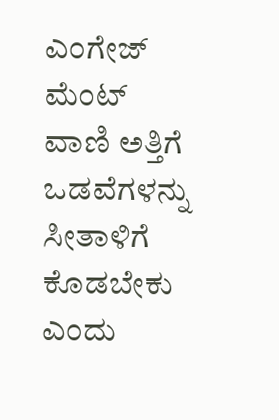ಎಂಗೇಜ್ ಮೆಂಟ್ ವಾಣಿ ಅತ್ತಿಗೆ ಒಡವೆಗಳನ್ನು ಸೀತಾಳಿಗೆ ಕೊಡಬೇಕು ಎಂದು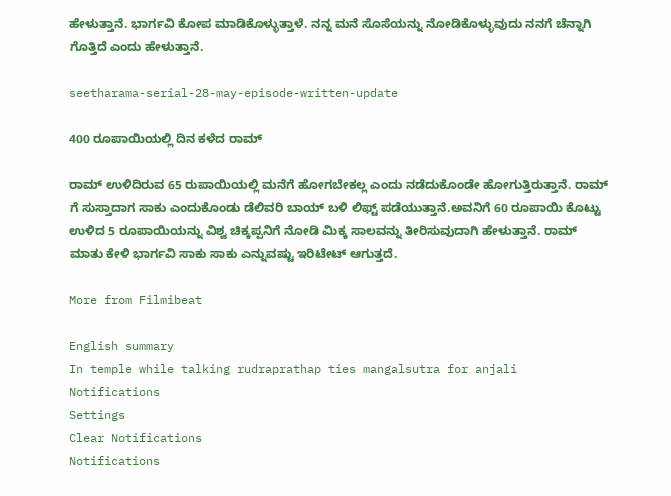ಹೇಳುತ್ತಾನೆ. ಭಾರ್ಗವಿ ಕೋಪ ಮಾಡಿಕೊಳ್ಳುತ್ತಾಳೆ. ನನ್ನ ಮನೆ ಸೊಸೆಯನ್ನು ನೋಡಿಕೊಳ್ಳುವುದು ನನಗೆ ಚೆನ್ನಾಗಿ ಗೊತ್ತಿದೆ ಎಂದು ಹೇಳುತ್ತಾನೆ.

seetharama-serial-28-may-episode-written-update

400 ರೂಪಾಯಿಯಲ್ಲಿ ದಿನ ಕಳೆದ ರಾಮ್

ರಾಮ್ ಉಳಿದಿರುವ 65 ರುಪಾಯಿಯಲ್ಲಿ ಮನೆಗೆ ಹೋಗಬೇಕಲ್ಲ ಎಂದು ನಡೆದುಕೊಂಡೇ ಹೋಗುತ್ತಿರುತ್ತಾನೆ. ರಾಮ್ ಗೆ ಸುಸ್ತಾದಾಗ ಸಾಕು ಎಂದುಕೊಂಡು ಡೆಲಿವರಿ ಬಾಯ್ ಬಳಿ ಲಿಫ್ಟ್ ಪಡೆಯುತ್ತಾನೆ.ಅವನಿಗೆ 60 ರೂಪಾಯಿ ಕೊಟ್ಟು ಉಳಿದ 5 ರೂಪಾಯಿಯನ್ನು ವಿಶ್ವ ಚಿಕ್ಕಪ್ಪನಿಗೆ ನೋಡಿ ಮಿಕ್ಕ ಸಾಲವನ್ನು ತೀರಿಸುವುದಾಗಿ ಹೇಳುತ್ತಾನೆ. ರಾಮ್ ಮಾತು ಕೇಳಿ ಭಾರ್ಗವಿ ಸಾಕು ಸಾಕು ಎನ್ನುವಷ್ಟು ಇರಿಟೇಟ್ ಆಗುತ್ತದೆ.

More from Filmibeat

English summary
In temple while talking rudraprathap ties mangalsutra for anjali
Notifications
Settings
Clear Notifications
Notifications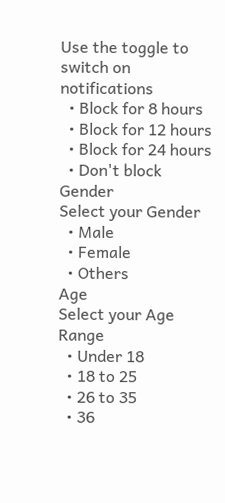Use the toggle to switch on notifications
  • Block for 8 hours
  • Block for 12 hours
  • Block for 24 hours
  • Don't block
Gender
Select your Gender
  • Male
  • Female
  • Others
Age
Select your Age Range
  • Under 18
  • 18 to 25
  • 26 to 35
  • 36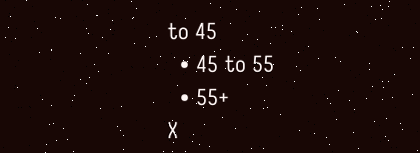to 45
  • 45 to 55
  • 55+
X